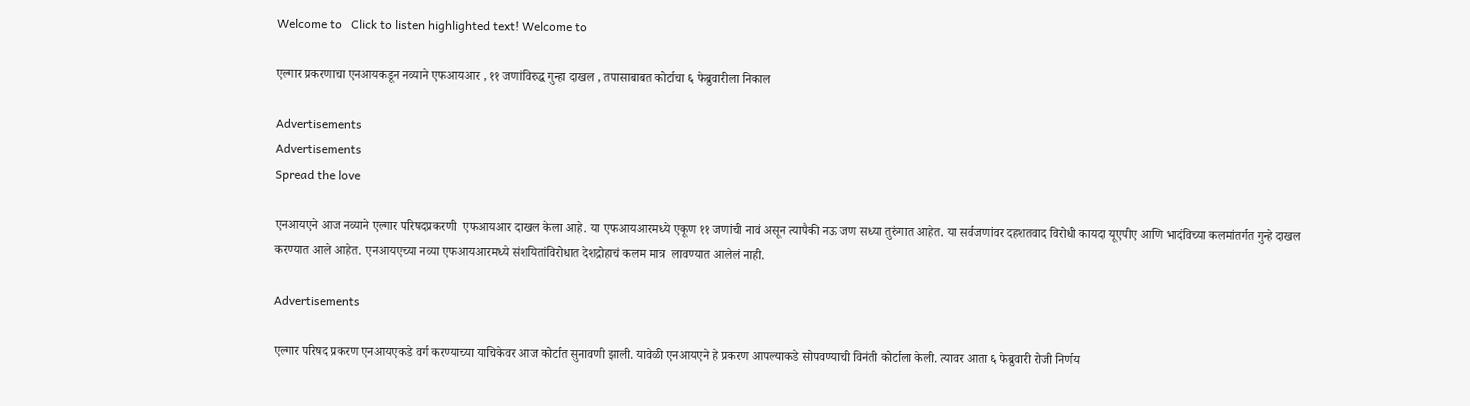Welcome to   Click to listen highlighted text! Welcome to

एल्गार प्रकरणाचा एनआयकडून नव्याने एफआयआर , ११ जणांविरुद्ध गुन्हा दाखल , तपासाबाबत कोर्टाचा ६ फेब्रुवारीला निकाल

Advertisements
Advertisements
Spread the love

एनआयएने आज नव्याने एल्गार परिषदप्रकरणी  एफआयआर दाखल केला आहे. या एफआयआरमध्ये एकूण ११ जणांची नावं असून त्यापैकी नऊ जण सध्या तुरुंगात आहेत. या सर्वजणांवर दहशतवाद विरोधी कायदा यूएपीए आणि भादंविच्या कलमांतर्गत गुन्हे दाखल करण्यात आले आहेत. एनआयएच्या नव्या एफआयआरमध्ये संशयितांविरोधात देशद्रोहाचं कलम मात्र  लावण्यात आलेलं नाही.

Advertisements

एल्गार परिषद प्रकरण एनआयएकडे वर्ग करण्याच्या याचिकेवर आज कोर्टात सुनावणी झाली. यावेळी एनआयएने हे प्रकरण आपल्याकडे सोपवण्याची विनंती कोर्टाला केली. त्यावर आता ६ फेब्रुवारी रोजी निर्णय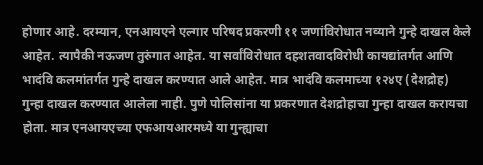होणार आहे. दरम्यान, एनआयएने एल्गार परिषद प्रकरणी ११ जणांविरोधात नव्याने गुन्हे दाखल केले आहेत. त्यापैकी नऊजण तुरुंगात आहेत. या सर्वांविरोधात दहशतवादविरोधी कायद्यांतर्गत आणि भादंवि कलमांतर्गत गुन्हे दाखल करण्यात आले आहेत. मात्र भादंवि कलमाच्या १२४ए (देशद्रोह) गुन्हा दाखल करण्यात आलेला नाही. पुणे पोलिसांना या प्रकरणात देशद्रोहाचा गुन्हा दाखल करायचा होता. मात्र एनआयएच्या एफआयआरमध्ये या गुन्ह्याचा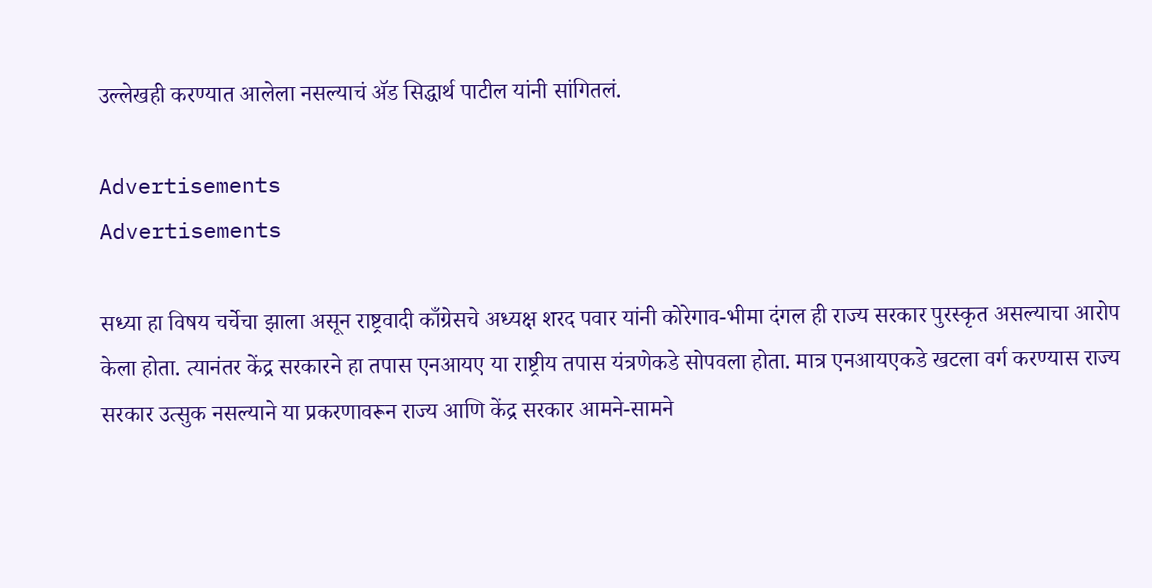उल्लेखही करण्यात आलेला नसल्याचं ॲड सिद्धार्थ पाटील यांनी सांगितलं.

Advertisements
Advertisements

सध्या हा विषय चर्चेचा झाला असून राष्ट्रवादी काँग्रेसचे अध्यक्ष शरद पवार यांनी कोरेगाव-भीमा दंगल ही राज्य सरकार पुरस्कृत असल्याचा आरोप केला होता. त्यानंतर केंद्र सरकारने हा तपास एनआयए या राष्ट्रीय तपास यंत्रणेकडे सोपवला होता. मात्र एनआयएकडे खटला वर्ग करण्यास राज्य सरकार उत्सुक नसल्याने या प्रकरणावरून राज्य आणि केंद्र सरकार आमने-सामने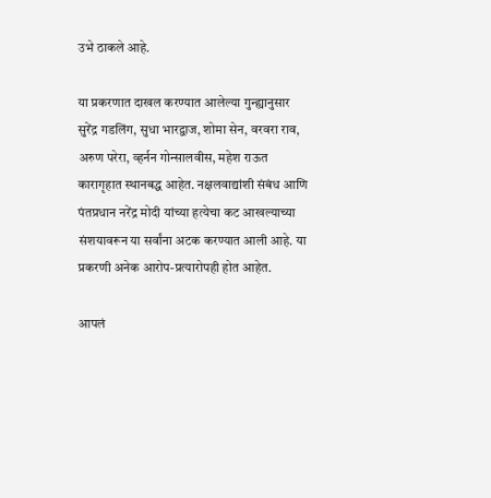उभे ठाकले आहे.

या प्रकरणात दाखल करण्यात आलेल्या गुन्ह्यानुसार सुरेंद्र गडलिंग, सुधा भारद्वाज, शोमा सेन, वरवरा राव, अरुण परेरा, व्हर्नन गोन्सालवीस, महेश राऊत कारागृहात स्थानबद्ध आहेत. नक्षलवाद्यांशी संबंध आणि पंतप्रधान नरेंद्र मोदी यांच्या हत्येचा कट आखल्याच्या संशयावरून या सर्वांना अटक करण्यात आली आहे. या प्रकरणी अनेक आरोप-प्रत्यारोपही होत आहेत.

आपलं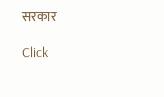सरकार

Click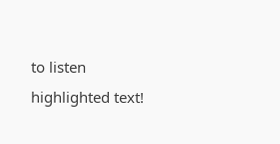to listen highlighted text!